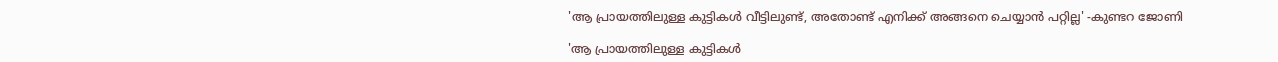'ആ പ്രായത്തിലുള്ള കുട്ടികള്‍ വീട്ടിലുണ്ട്, അതോണ്ട് എനിക്ക് അങ്ങനെ ചെയ്യാന്‍ പറ്റില്ല' -കുണ്ടറ ജോണി

'ആ പ്രായത്തിലുള്ള കുട്ടികള്‍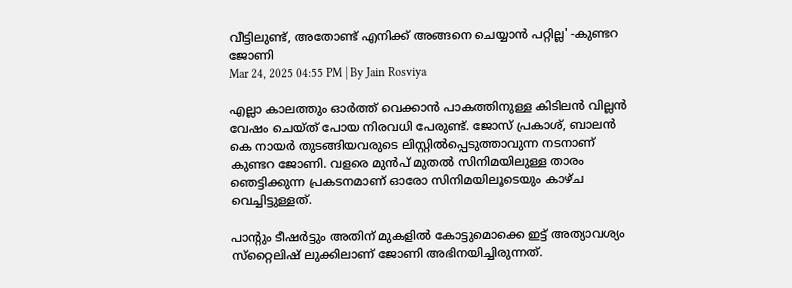വീട്ടിലുണ്ട്, അതോണ്ട് എനിക്ക് അങ്ങനെ ചെയ്യാന്‍ പറ്റില്ല' -കുണ്ടറ ജോണി
Mar 24, 2025 04:55 PM | By Jain Rosviya

എല്ലാ കാലത്തും ഓര്‍ത്ത് വെക്കാന്‍ പാകത്തിനുള്ള കിടിലന്‍ വില്ലന്‍ വേഷം ചെയ്ത് പോയ നിരവധി പേരുണ്ട്. ജോസ് പ്രകാശ്, ബാലന്‍ കെ നായര്‍ തുടങ്ങിയവരുടെ ലിസ്റ്റില്‍പ്പെടുത്താവുന്ന നടനാണ് കുണ്ടറ ജോണി. വളരെ മുന്‍പ് മുതല്‍ സിനിമയിലുള്ള താരം ഞെട്ടിക്കുന്ന പ്രകടനമാണ് ഓരോ സിനിമയിലൂടെയും കാഴ്ച വെച്ചിട്ടുള്ളത്.

പാന്റും ടീഷര്‍ട്ടും അതിന് മുകളില്‍ കോട്ടുമൊക്കെ ഇട്ട് അത്യാവശ്യം സ്‌റ്റൈലിഷ് ലുക്കിലാണ് ജോണി അഭിനയിച്ചിരുന്നത്.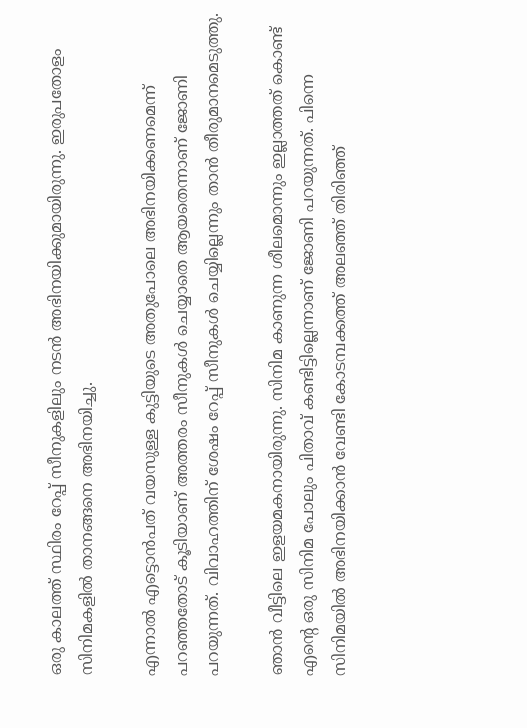ഒരു കാലത്ത് സ്ഥിരം റേപ്പ് സീനുകളിലും നടന്‍ അഭിനയിക്കുമായിരുന്നു. ഇരുപതോളം സിനിമകളില്‍ താനങ്ങനെ അഭിനയിച്ചു.

എന്നാല്‍ എട്ടൊന്‍പത് വയസുള്ള കുട്ടിയുടെ അതുപോലെ അഭിനയിക്കണമെന്ന് പറഞ്ഞതോട് കൂടിയാണ് അത്തരം സീനുകള്‍ ചെയ്യാതെ ആയതെന്നാണ് ജോണി പറയുന്നത്. വിവാഹത്തിന് ശേഷം റേപ്പ് സീനുകള്‍ ചെയ്യില്ലെന്നും താന്‍ തീരുമാനമെടുത്തു.

ഞാന്‍ വീട്ടിലെ ഇളയമകനായിരുന്നു. സിനിമ കാണുന്ന ശീലമൊന്നും ഇല്ലാത്തത് കൊണ്ട് എന്റെ ഒരു സിനിമ പോലും പിതാവ് കണ്ടിട്ടില്ലെന്നാണ് ജോണി പറയുന്നത്. പിന്നെ സിനിമയില്‍ അഭിനയിക്കാന്‍ വേണ്ടി കോടമ്പക്കത്ത് അലഞ്ഞ് തിരിഞ്ഞ്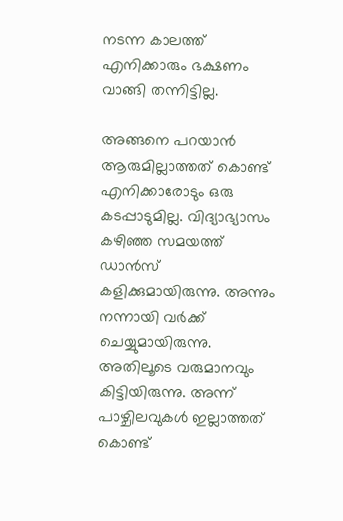നടന്ന കാലത്ത് എനിക്കാരും ഭക്ഷണം വാങ്ങി തന്നിട്ടില്ല.

അങ്ങനെ പറയാന്‍ ആരുമില്ലാത്തത് കൊണ്ട് എനിക്കാരോടും ഒരു കടപ്പാടുമില്ല. വിദ്യാഭ്യാസം കഴിഞ്ഞ സമയത്ത് ഡാന്‍സ് കളിക്കുമായിരുന്നു. അന്നും നന്നായി വര്‍ക്ക് ചെയ്യുമായിരുന്നു. അതിലൂടെ വരുമാനവും കിട്ടിയിരുന്നു. അന്ന് പാഴ്ചിലവുകള്‍ ഇല്ലാത്തത് കൊണ്ട്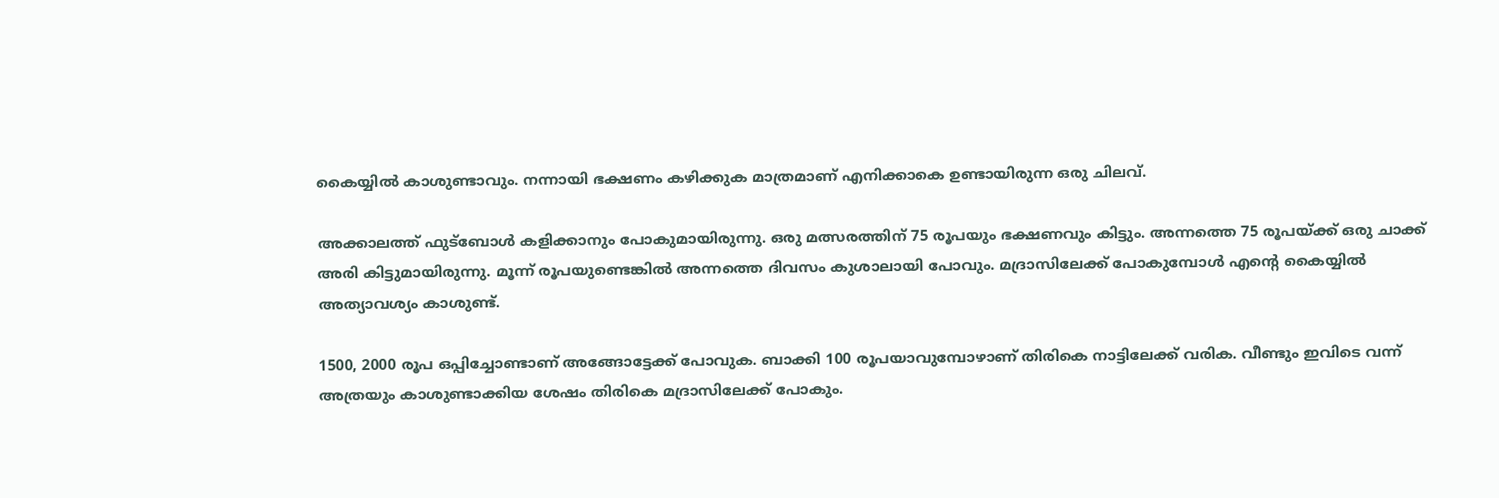കൈയ്യില്‍ കാശുണ്ടാവും. നന്നായി ഭക്ഷണം കഴിക്കുക മാത്രമാണ് എനിക്കാകെ ഉണ്ടായിരുന്ന ഒരു ചിലവ്.

അക്കാലത്ത് ഫുട്‌ബോള്‍ കളിക്കാനും പോകുമായിരുന്നു. ഒരു മത്സരത്തിന് 75 രൂപയും ഭക്ഷണവും കിട്ടും. അന്നത്തെ 75 രൂപയ്ക്ക് ഒരു ചാക്ക് അരി കിട്ടുമായിരുന്നു. മൂന്ന് രൂപയുണ്ടെങ്കില്‍ അന്നത്തെ ദിവസം കുശാലായി പോവും. മദ്രാസിലേക്ക് പോകുമ്പോള്‍ എന്റെ കൈയ്യില്‍ അത്യാവശ്യം കാശുണ്ട്.

1500, 2000 രൂപ ഒപ്പിച്ചോണ്ടാണ് അങ്ങോട്ടേക്ക് പോവുക. ബാക്കി 100 രൂപയാവുമ്പോഴാണ് തിരികെ നാട്ടിലേക്ക് വരിക. വീണ്ടും ഇവിടെ വന്ന് അത്രയും കാശുണ്ടാക്കിയ ശേഷം തിരികെ മദ്രാസിലേക്ക് പോകും.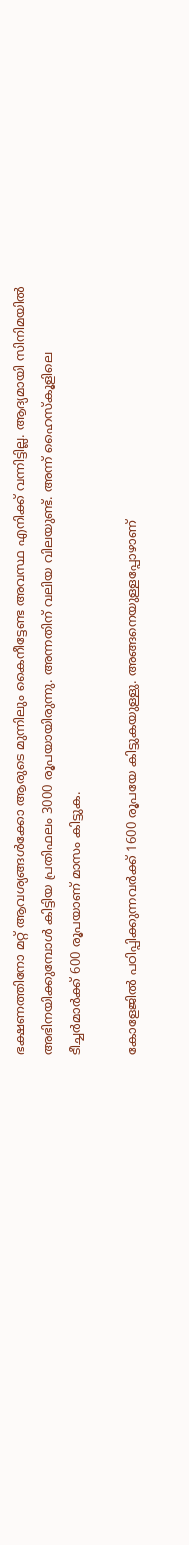ഭക്ഷണത്തിനോ മറ്റ് ആവശ്യങ്ങള്‍ക്കോ ആരുടെ മുന്നിലും കൈനീട്ടേണ്ട അവസ്ഥ എനിക്ക് വന്നിട്ടില്ല. ആദ്യമായി സിനിമയില്‍ അഭിനയിക്കുമ്പോള്‍ കിട്ടിയ പ്രതിഫലം 3000 രൂപയായിരുന്നു. അന്നതിന് വലിയ വിലയുണ്ട്. അന്ന് ഹൈസ്‌കൂളിലെ ടീച്ചര്‍മാര്‍ക്ക് 600 രൂപയാണ് മാസം കിട്ടുക.

കോളേജില്‍ പഠിപ്പിക്കുന്നവര്‍ക്ക് 1600 രൂപയേ കിട്ടുകയുള്ളു. അങ്ങനെയുള്ളപ്പോഴാണ്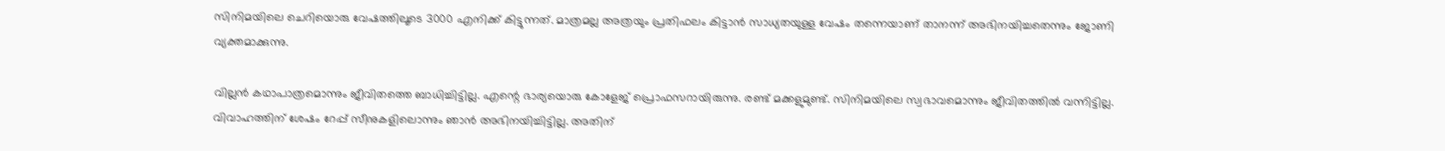സിനിമയിലെ ചെറിയൊരു വേഷത്തിലൂടെ 3000 എനിക്ക് കിട്ടുന്നത്. മാത്രമല്ല അത്രയും പ്രതിഫലം കിട്ടാന്‍ സാധ്യതയുള്ള വേഷം തന്നെയാണ് താനന്ന് അഭിനയിച്ചതെന്നും ജോണി വ്യക്തമാക്കുന്നു.

വില്ലന്‍ കഥാപാത്രമൊന്നും ജീവിതത്തെ ബാധിച്ചിട്ടില്ല. എന്റെ ഭാര്യയൊരു കോളേജ് പ്രൊഫസറായിരുന്നു. രണ്ട് മക്കളുമുണ്ട്. സിനിമയിലെ സ്വഭാവമൊന്നും ജീവിതത്തില്‍ വന്നിട്ടില്ല. വിവാഹത്തിന് ശേഷം റേപ്പ് സീനുകളിലൊന്നും ഞാന്‍ അഭിനയിച്ചിട്ടില്ല. അതിന്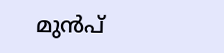മുന്‍പ്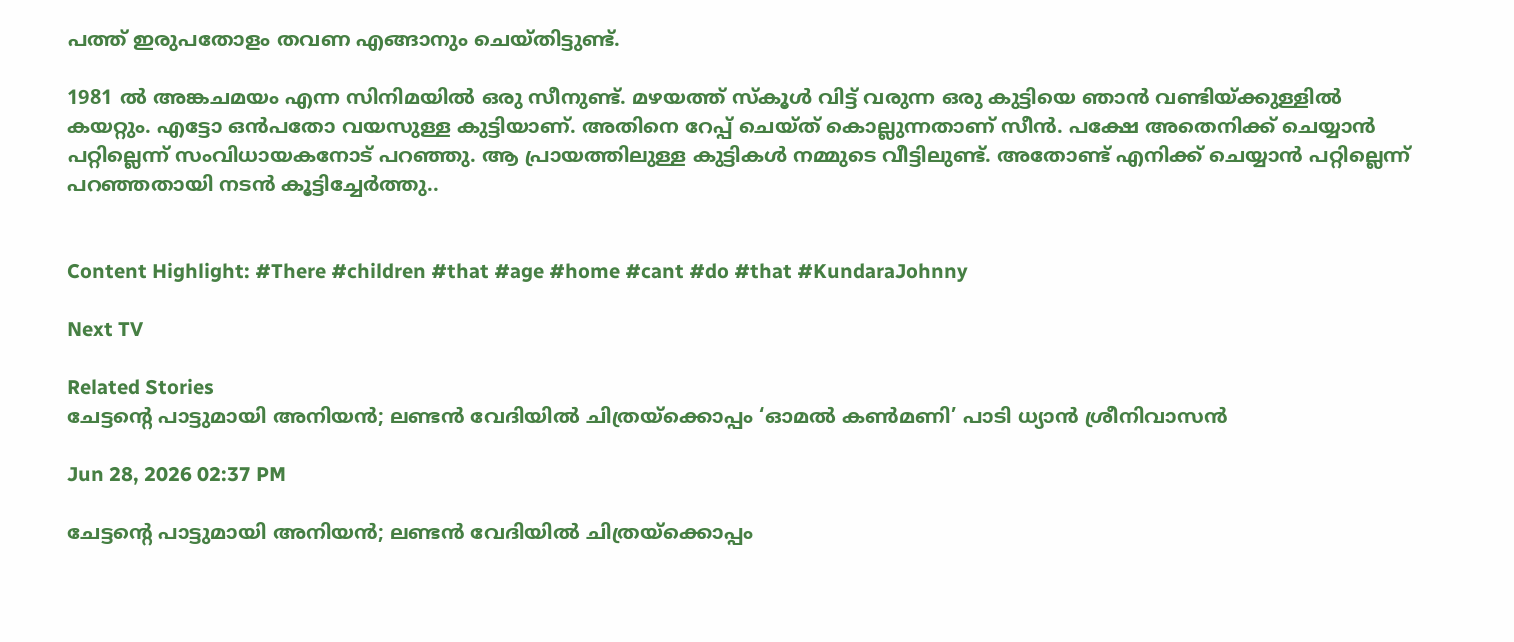പത്ത് ഇരുപതോളം തവണ എങ്ങാനും ചെയ്തിട്ടുണ്ട്.

1981 ല്‍ അങ്കചമയം എന്ന സിനിമയില്‍ ഒരു സീനുണ്ട്. മഴയത്ത് സ്‌കൂള്‍ വിട്ട് വരുന്ന ഒരു കുട്ടിയെ ഞാന്‍ വണ്ടിയ്ക്കുള്ളില്‍ കയറ്റും. എട്ടോ ഒന്‍പതോ വയസുള്ള കുട്ടിയാണ്. അതിനെ റേപ്പ് ചെയ്ത് കൊല്ലുന്നതാണ് സീന്‍. പക്ഷേ അതെനിക്ക് ചെയ്യാന്‍ പറ്റില്ലെന്ന് സംവിധായകനോട് പറഞ്ഞു. ആ പ്രായത്തിലുള്ള കുട്ടികള്‍ നമ്മുടെ വീട്ടിലുണ്ട്. അതോണ്ട് എനിക്ക് ചെയ്യാന്‍ പറ്റില്ലെന്ന് പറഞ്ഞതായി നടന്‍ കൂട്ടിച്ചേര്‍ത്തു..


Content Highlight: #There #children #that #age #home #cant #do #that #KundaraJohnny

Next TV

Related Stories
ചേട്ടന്റെ പാട്ടുമായി അനിയൻ; ലണ്ടൻ വേദിയിൽ ചിത്രയ്ക്കൊപ്പം ‘ഓമൽ കൺമണി’ പാടി ധ്യാൻ ശ്രീനിവാസൻ

Jun 28, 2026 02:37 PM

ചേട്ടന്റെ പാട്ടുമായി അനിയൻ; ലണ്ടൻ വേദിയിൽ ചിത്രയ്ക്കൊപ്പം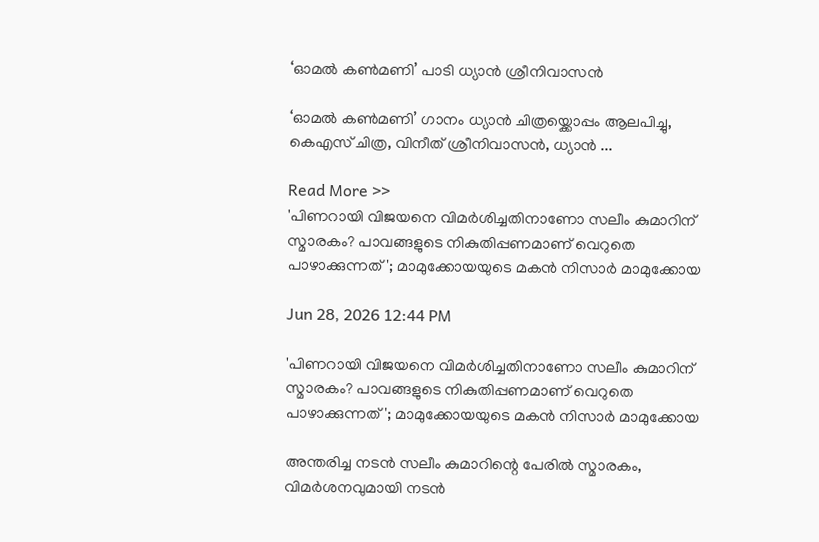‘ഓമൽ കൺമണി’ പാടി ധ്യാൻ ശ്രീനിവാസൻ

‘ഓമൽ കൺമണി’ ഗാനം ധ്യാൻ ചിത്രയ്ക്കൊപ്പം ആലപിച്ചു, കെഎസ് ചിത്ര, വിനീത് ശ്രീനിവാസൻ, ധ്യാൻ ...

Read More >>
'പിണറായി വിജയനെ വിമർശിച്ചതിനാണോ സലീം കുമാറിന് സ്മാരകം? പാവങ്ങളുടെ നികുതിപ്പണമാണ് വെറുതെ പാഴാക്കുന്നത്'; മാമുക്കോയയുടെ മകൻ നിസാർ മാമുക്കോയ

Jun 28, 2026 12:44 PM

'പിണറായി വിജയനെ വിമർശിച്ചതിനാണോ സലീം കുമാറിന് സ്മാരകം? പാവങ്ങളുടെ നികുതിപ്പണമാണ് വെറുതെ പാഴാക്കുന്നത്'; മാമുക്കോയയുടെ മകൻ നിസാർ മാമുക്കോയ

അന്തരിച്ച നടൻ സലീം കുമാറിന്റെ പേരിൽ സ്മാരകം, വിമർശനവുമായി നടൻ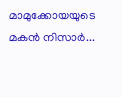മാമുക്കോയയുടെ മകൻ നിസാർ...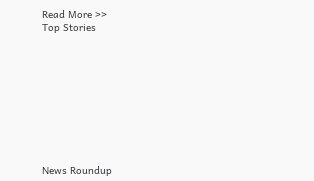Read More >>
Top Stories










News Roundup